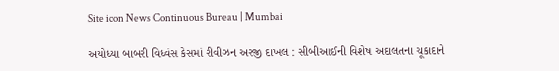Site icon News Continuous Bureau | Mumbai

અયોધ્યા બાબરી વિધ્વંસ કેસમાં રીવીઝન અરજી દાખલ : સીબીઆઈની વિશેષ અદાલતના ચૂકાદાને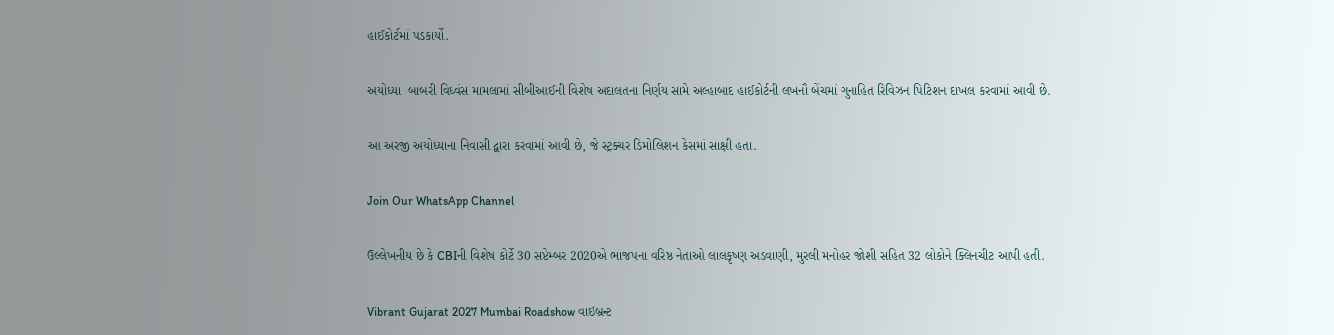હાઈકોર્ટમાં પડકાર્યો.

અયોધ્યા  બાબરી વિધ્વંસ મામલામાં સીબીઆઈની વિશેષ અદાલતના નિર્ણય સામે અલ્હાબાદ હાઈકોર્ટની લખનૌ બેંચમાં ગુનાહિત રિવિઝન પિટિશન દાખલ કરવામાં આવી છે.

આ અરજી અયોધ્યાના નિવાસી દ્વારા કરવામાં આવી છે, જે સ્ટ્રક્ચર ડિમોલિશન કેસમાં સાક્ષી હતા.

Join Our WhatsApp Channel

ઉલ્લેખનીય છે કે CBIની વિશેષ કોર્ટે 30 સપ્ટેમ્બર 2020એ ભાજપના વરિષ્ઠ નેતાઓ લાલકૃષ્ણ અડવાણી, મુરલી મનોહર જોશી સહિત 32 લોકોને ક્લિનચીટ આપી હતી.

Vibrant Gujarat 2027 Mumbai Roadshow વાઇબ્રન્ટ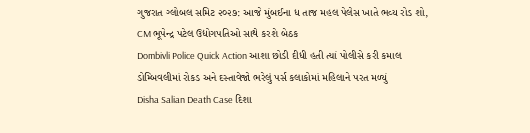ગુજરાત ગ્લોબલ સમિટ ૨૦૨૭: આજે મુંબઈના ધ તાજ મહલ પેલેસ ખાતે ભવ્ય રોડ શો, CM ભૂપેન્દ્ર પટેલ ઉદ્યોગપતિઓ સાથે કરશે બેઠક
Dombivli Police Quick Action આશા છોડી દીધી હતી ત્યાં પોલીસે કરી કમાલ ડોમ્બિવલીમાં રોકડ અને દસ્તાવેજો ભરેલું પર્સ કલાકોમાં મહિલાને પરત મળ્યું
Disha Salian Death Case દિશા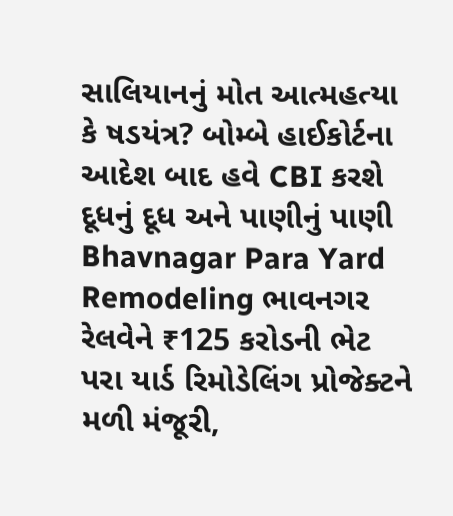સાલિયાનનું મોત આત્મહત્યા કે ષડયંત્ર? બોમ્બે હાઈકોર્ટના આદેશ બાદ હવે CBI કરશે દૂધનું દૂધ અને પાણીનું પાણી
Bhavnagar Para Yard Remodeling ભાવનગર રેલવેને ₹125 કરોડની ભેટ પરા યાર્ડ રિમોડેલિંગ પ્રોજેક્ટને મળી મંજૂરી,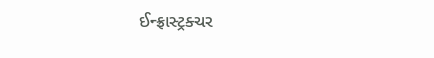ઈન્ફ્રાસ્ટ્રક્ચર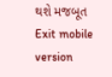થશે મજબૂત
Exit mobile version